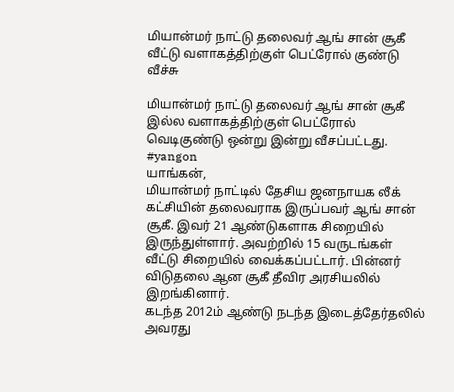மியான்மர் நாட்டு தலைவர் ஆங் சான் சூகீ வீட்டு வளாகத்திற்குள் பெட்ரோல் குண்டு வீச்சு

மியான்மர் நாட்டு தலைவர் ஆங் சான் சூகீ இல்ல வளாகத்திற்குள் பெட்ரோல் வெடிகுண்டு ஒன்று இன்று வீசப்பட்டது. #yangon
யாங்கன்,
மியான்மர் நாட்டில் தேசிய ஜனநாயக லீக் கட்சியின் தலைவராக இருப்பவர் ஆங் சான் சூகீ. இவர் 21 ஆண்டுகளாக சிறையில் இருந்துள்ளார். அவற்றில் 15 வருடங்கள் வீட்டு சிறையில் வைக்கப்பட்டார். பின்னர் விடுதலை ஆன சூகீ தீவிர அரசியலில் இறங்கினார்.
கடந்த 2012ம் ஆண்டு நடந்த இடைத்தேர்தலில் அவரது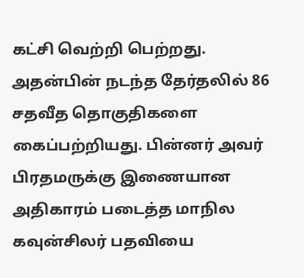கட்சி வெற்றி பெற்றது. அதன்பின் நடந்த தேர்தலில் 86 சதவீத தொகுதிகளை கைப்பற்றியது. பின்னர் அவர் பிரதமருக்கு இணையான அதிகாரம் படைத்த மாநில கவுன்சிலர் பதவியை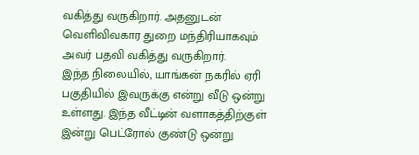வகித்து வருகிறார். அதனுடன் வெளிவிவகார துறை மந்திரியாகவும் அவர் பதவி வகித்து வருகிறார்.
இந்த நிலையில், யாங்கன் நகரில் ஏரி பகுதியில் இவருக்கு என்று வீடு ஒன்று உள்ளது. இந்த வீட்டின் வளாகத்திற்குள் இன்று பெட்ரோல் குண்டு ஒன்று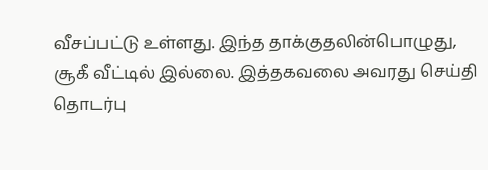வீசப்பட்டு உள்ளது. இந்த தாக்குதலின்பொழுது, சூகீ வீட்டில் இல்லை. இத்தகவலை அவரது செய்தி தொடர்பு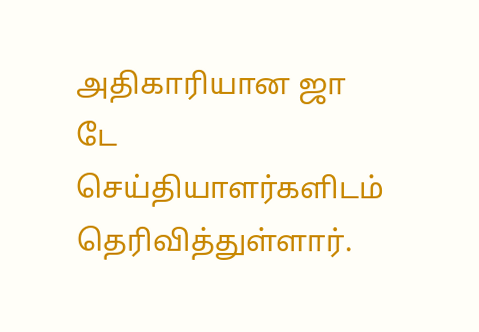அதிகாரியான ஜா டே செய்தியாளர்களிடம் தெரிவித்துள்ளார்.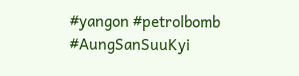#yangon #petrolbomb #AungSanSuuKyi